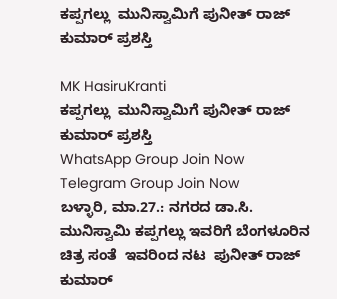ಕಪ್ಪಗಲ್ಲು  ಮುನಿಸ್ವಾಮಿಗೆ ಪುನೀತ್ ರಾಜ್ ಕುಮಾರ್ ಪ್ರಶಸ್ತಿ

MK HasiruKranti
ಕಪ್ಪಗಲ್ಲು  ಮುನಿಸ್ವಾಮಿಗೆ ಪುನೀತ್ ರಾಜ್ ಕುಮಾರ್ ಪ್ರಶಸ್ತಿ
WhatsApp Group Join Now
Telegram Group Join Now
ಬಳ್ಳಾರಿ, ಮಾ.27.: ನಗರದ ಡಾ.ಸಿ. ಮುನಿಸ್ವಾಮಿ ಕಪ್ಪಗಲ್ಲು ಇವರಿಗೆ ಬೆಂಗಳೂರಿನ ಚಿತ್ರ ಸಂತೆ  ಇವರಿಂದ ನಟ  ಪುನೀತ್ ರಾಜ್ ಕುಮಾರ್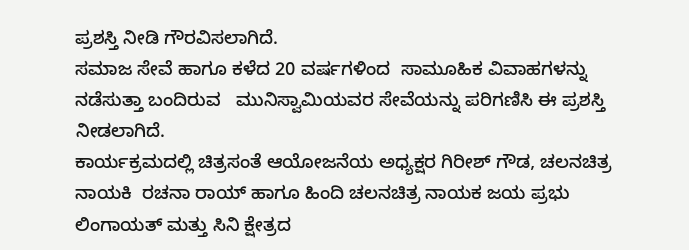ಪ್ರಶಸ್ತಿ ನೀಡಿ ಗೌರವಿಸಲಾಗಿದೆ.
ಸಮಾಜ ಸೇವೆ ಹಾಗೂ ಕಳೆದ 20 ವರ್ಷಗಳಿಂದ  ಸಾಮೂಹಿಕ ವಿವಾಹಗಳನ್ನು ನಡೆಸುತ್ತಾ ಬಂದಿರುವ   ಮುನಿಸ್ವಾಮಿಯವರ ಸೇವೆಯನ್ನು ಪರಿಗಣಿಸಿ ಈ ಪ್ರಶಸ್ತಿ ನೀಡಲಾಗಿದೆ.
ಕಾರ್ಯಕ್ರಮದಲ್ಲಿ ಚಿತ್ರಸಂತೆ ಆಯೋಜನೆಯ ಅಧ್ಯಕ್ಷರ ಗಿರೀಶ್ ಗೌಡ, ಚಲನಚಿತ್ರ ನಾಯಕಿ  ರಚನಾ ರಾಯ್ ಹಾಗೂ ಹಿಂದಿ ಚಲನಚಿತ್ರ ನಾಯಕ ಜಯ ಪ್ರಭು ಲಿಂಗಾಯತ್ ಮತ್ತು ಸಿನಿ ಕ್ಷೇತ್ರದ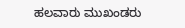ಹಲವಾರು ಮುಖಂಡರು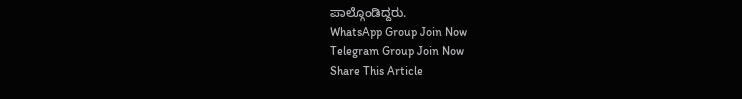ಪಾಲ್ಗೊಂಡಿದ್ದರು.
WhatsApp Group Join Now
Telegram Group Join Now
Share This Article